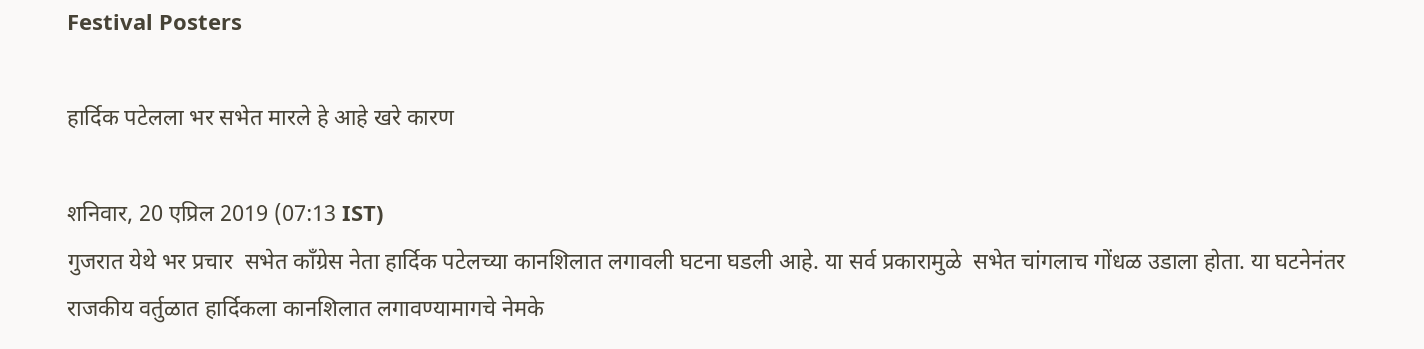Festival Posters

हार्दिक पटेलला भर सभेत मारले हे आहे खरे कारण

शनिवार, 20 एप्रिल 2019 (07:13 IST)
गुजरात येथे भर प्रचार  सभेत काँग्रेस नेता हार्दिक पटेलच्या कानशिलात लगावली घटना घडली आहे. या सर्व प्रकारामुळे  सभेत चांगलाच गोंधळ उडाला होता. या घटनेनंतर राजकीय वर्तुळात हार्दिकला कानशिलात लगावण्यामागचे नेमके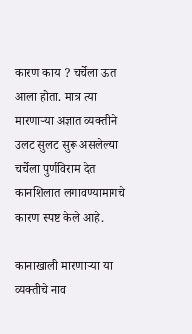कारण काय ? चर्चेला ऊत आला होता. मात्र त्या मारणाऱ्या अज्ञात व्यक्तीने उलट सुलट सुरू असलेल्या चर्चेला पुर्णविराम देत कानशिलात लगावण्यामागचे कारण स्पष्ट केले आहे.

कानाखाली मारणाऱ्या या  व्यक्तीचे नाव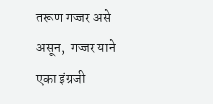तरूण गज्जर असे असून,  गज्जर याने एका इंग्रजी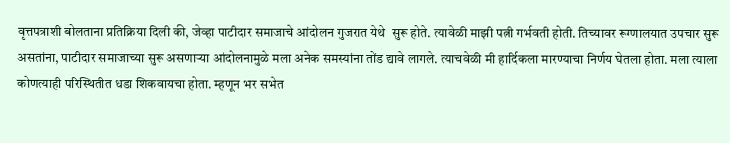वृत्तपत्राशी बोलताना प्रतिक्रिया दिली की, जेव्हा पाटीदार समाजाचे आंदोलन गुजरात येथे  सुरू होते. त्यावेळी माझी पत्नी गर्भवती होती. तिच्यावर रूग्णालयात उपचार सुरू असतांना, पाटीदार समाजाच्या सुरू असणाऱ्या आंदोलनामुळे मला अनेक समस्यांना तोंड द्यावे लागले. त्याचवेळी मी हार्दिकला मारण्याचा निर्णय घेतला होता. मला त्याला कोणत्याही परिस्थितीत धडा शिकवायचा होता. म्हणून भर सभेत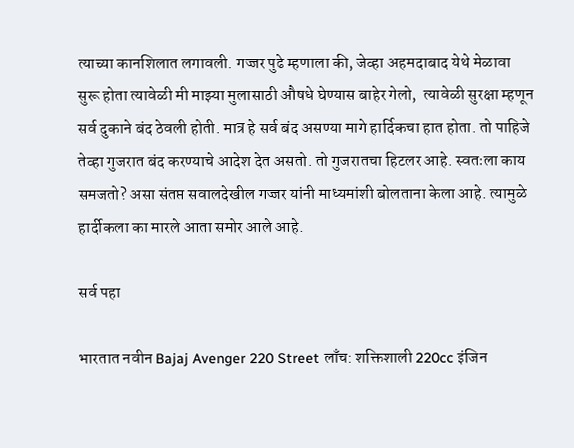त्याच्या कानशिलात लगावली. गज्जर पुढे म्हणाला की, जेव्हा अहमदाबाद येथे मेळावा सुरू होता त्यावेळी मी माझ्या मुलासाठी औषधे घेण्यास बाहेर गेलो,  त्यावेळी सुरक्षा म्हणून सर्व दुकाने बंद ठेवली होती. मात्र हे सर्व बंद असण्या मागे हार्दिकचा हात होता. तो पाहिजे तेव्हा गुजरात बंद करण्याचे आदेश देत असतो. तो गुजरातचा हिटलर आहे. स्वतःला काय समजतो? असा संतप्त सवालदेखील गज्जर यांनी माध्यमांशी बोलताना केला आहे. त्यामुळे हार्दीकला का मारले आता समोर आले आहे.

सर्व पहा

भारतात नवीन Bajaj Avenger 220 Street लाँच: शक्तिशाली 220cc इंजिन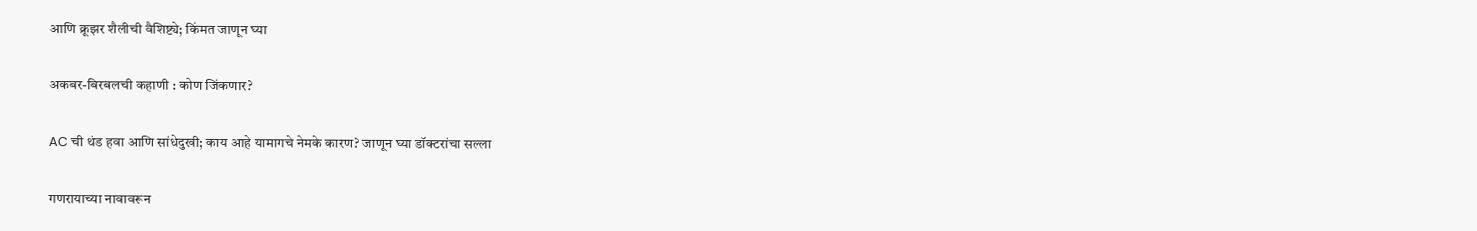आणि क्रूझर शैलीची वैशिष्ट्ये; किंमत जाणून घ्या

अकबर-बिरबलची कहाणी : कोण जिंकणार?

AC ची थंड हवा आणि सांधेदुखी; काय आहे यामागचे नेमके कारण? जाणून घ्या डॉक्टरांचा सल्ला

गणरायाच्या नावावरून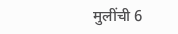मुलींची 6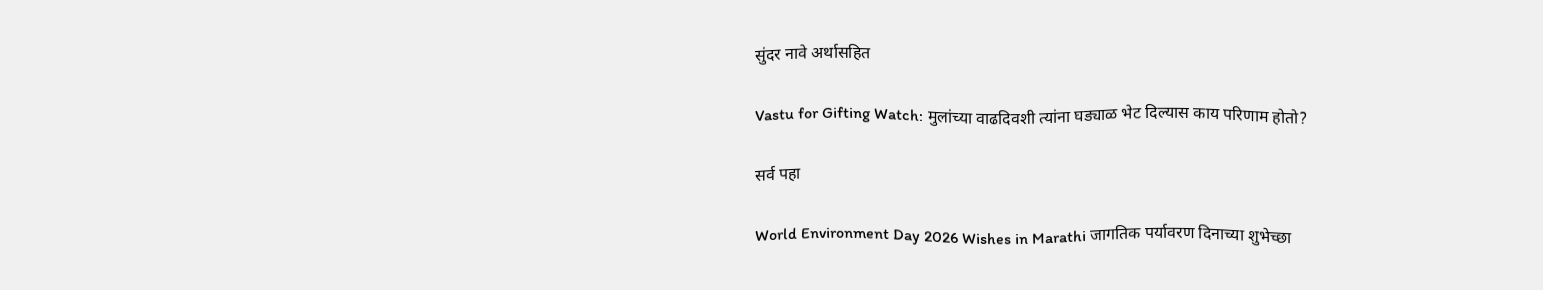सुंदर नावे अर्थासहित

Vastu for Gifting Watch: मुलांच्या वाढदिवशी त्यांना घड्याळ भेट दिल्यास काय परिणाम होतो?

सर्व पहा

World Environment Day 2026 Wishes in Marathi जागतिक पर्यावरण दिनाच्या शुभेच्छा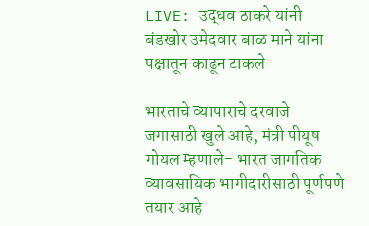LIVE: उद्धव ठाकरे यांनी बंडखोर उमेदवार बाळ माने यांना पक्षातून काढून टाकले

भारताचे व्यापाराचे दरवाजे जगासाठी खुले आहे, मंत्री पीयूष गोयल म्हणाले- भारत जागतिक व्यावसायिक भागीदारीसाठी पूर्णपणे तयार आहे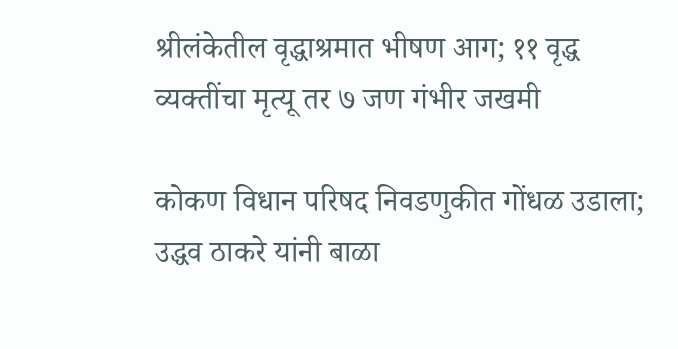श्रीलंकेतील वृद्धाश्रमात भीषण आग; ११ वृद्ध व्यक्तींचा मृत्यू तर ७ जण गंभीर जखमी

कोकण विधान परिषद निवडणुकीत गोंधळ उडाला; उद्धव ठाकरे यांनी बाळा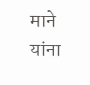माने यांना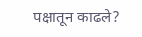पक्षातून काढले?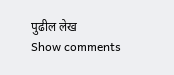पुढील लेख
Show comments